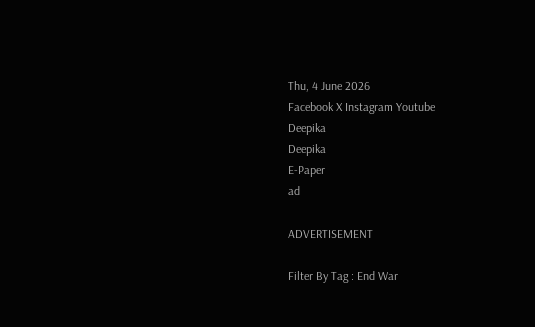Thu, 4 June 2026
Facebook X Instagram Youtube
Deepika
Deepika
E-Paper
ad

ADVERTISEMENT

Filter By Tag : End War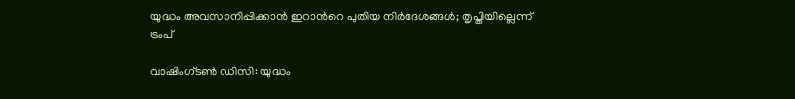യുദ്ധം അവസാനിപ്പിക്കാൻ ഇറാന്‍റെ പുതിയ നിർദേശങ്ങൾ; തൃപ്തിയില്ലെന്ന് ട്രംപ്

വാഷിംഗ്ടൺ ഡിസി: യുദ്ധം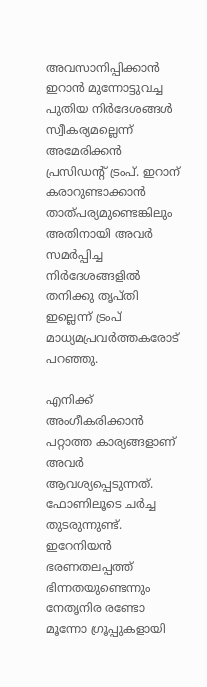അവസാനിപ്പിക്കാൻ ഇറാൻ മുന്നോട്ടുവച്ച പുതിയ നിർദേശങ്ങൾ സ്വീകര്യമല്ലെന്ന് അമേരിക്കൻ പ്രസിഡന്‍റ് ട്രംപ്. ഇറാന് കരാറുണ്ടാക്കാൻ താത്പര്യമുണ്ടെങ്കിലും അതിനായി അവർ സമർപ്പിച്ച നിർദേശങ്ങളിൽ തനിക്കു തൃപ്തി ഇല്ലെന്ന് ട്രംപ് മാധ്യമപ്രവർത്തകരോട് പറഞ്ഞു.

എനിക്ക് അംഗീകരിക്കാൻ പറ്റാത്ത കാര്യങ്ങളാണ് അവർ ആവശ്യപ്പെടുന്നത്. ഫോണിലൂടെ ചർച്ച തുടരുന്നുണ്ട്. ഇറേനിയൻ ഭരണതലപ്പത്ത് ഭിന്നതയുണ്ടെന്നും നേതൃനിര രണ്ടോ മൂന്നോ ഗ്രൂപ്പുകളായി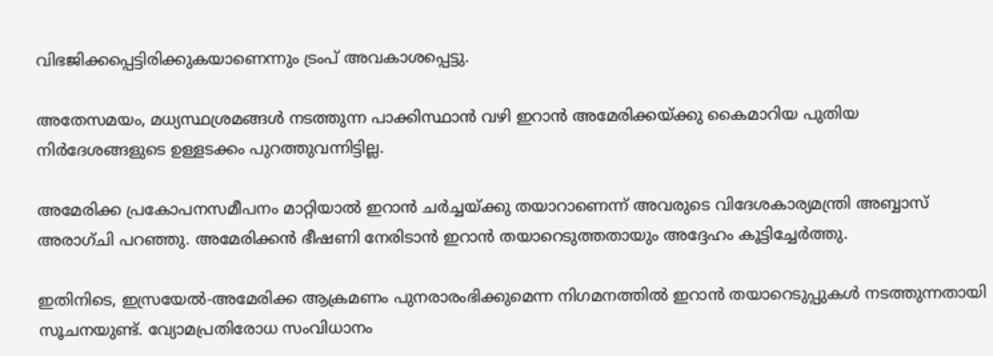വിഭജിക്കപ്പെട്ടിരിക്കുകയാണെന്നും ട്രംപ് അവകാശപ്പെട്ടു.

അതേസമയം, മധ്യസ്ഥശ്രമങ്ങൾ നടത്തുന്ന പാക്കിസ്ഥാൻ വഴി ഇറാൻ അമേരിക്കയ്ക്കു കൈമാറിയ പുതിയ നിർദേശങ്ങളുടെ ഉള്ളടക്കം പുറത്തുവന്നിട്ടില്ല.

അമേരിക്ക പ്രകോപനസമീപനം മാറ്റിയാൽ ഇറാൻ ചർച്ചയ്ക്കു തയാറാണെന്ന് അവരുടെ വിദേശകാര്യമന്ത്രി അബ്ബാസ് അരാഗ്ചി പറഞ്ഞു. അമേരിക്കൻ ഭീഷണി നേരിടാൻ ഇറാൻ തയാറെടുത്തതായും അദ്ദേഹം കൂട്ടിച്ചേർത്തു.

ഇതിനിടെ, ഇസ്രയേൽ-അമേരിക്ക ആക്രമണം പുനരാരംഭിക്കുമെന്ന നിഗമനത്തിൽ ഇറാൻ തയാറെടുപ്പുകൾ നടത്തുന്നതായി സൂചനയുണ്ട്. വ്യോമപ്രതിരോധ സംവിധാനം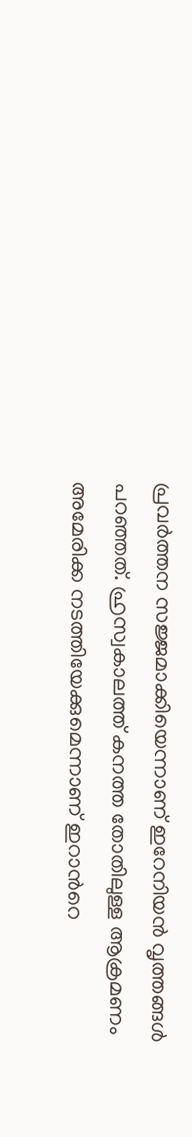പ്രവർത്തന സജ്ജമാക്കിയെന്നാണ് ഇറേനിയൻ വൃത്തങ്ങൾ പറഞ്ഞത്. ഹ്രസ്വകാലത്ത് കനത്ത തോതിലുള്ള ആക്രമണം അമേരിക്ക നടത്തിയേക്കുമെന്നാണ് ഇറാന്‍റെ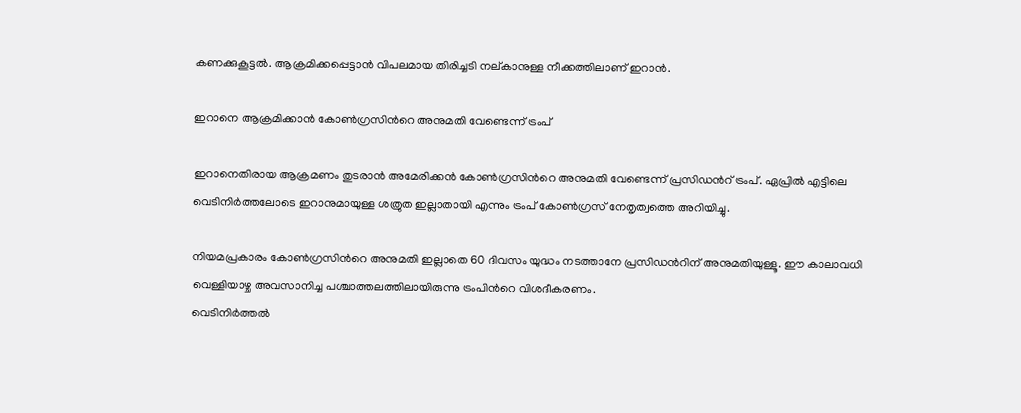കണക്കുകൂട്ടൽ. ആക്രമിക്കപ്പെട്ടാൻ വിപലമായ തിരിച്ചടി നല്കാനുള്ള നീക്കത്തിലാണ് ഇറാൻ.

ഇറാനെ ആക്രമിക്കാൻ കോൺഗ്രസിന്‍റെ അനുമതി വേണ്ടെന്ന് ട്രംപ്

ഇറാനെതിരായ ആക്രമണം തുടരാൻ അമേരിക്കൻ കോൺഗ്രസിന്‍റെ അനുമതി വേണ്ടെന്ന് പ്രസിഡന്‍റ് ട്രംപ്. ഏപ്രിൽ എട്ടിലെ വെടിനിർത്തലോടെ ഇറാനുമായുള്ള ശത്രുത ഇല്ലാതായി എന്നും ട്രംപ് കോൺഗ്രസ് നേതൃത്വത്തെ അറിയിച്ചു.

നിയമപ്രകാരം കോൺഗ്രസിന്‍റെ അനുമതി ഇല്ലാതെ 60 ദിവസം യുദ്ധം നടത്താനേ പ്രസിഡന്‍റിന് അനുമതിയുള്ളൂ. ഈ കാലാവധി വെള്ളിയാഴ്ച അവസാനിച്ച പശ്ചാത്തലത്തിലായിരുന്നു ട്രംപിന്‍റെ വിശദീകരണം.
വെടിനിർത്തൽ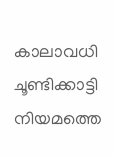കാലാവധി ചൂണ്ടിക്കാട്ടി നിയമത്തെ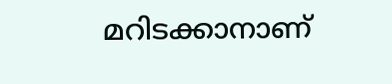മറിടക്കാനാണ്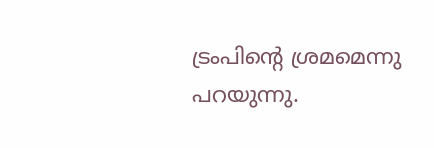ട്രംപിന്‍റെ ശ്രമമെന്നു പറയുന്നു.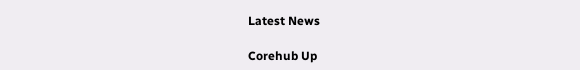Latest News

Corehub Up